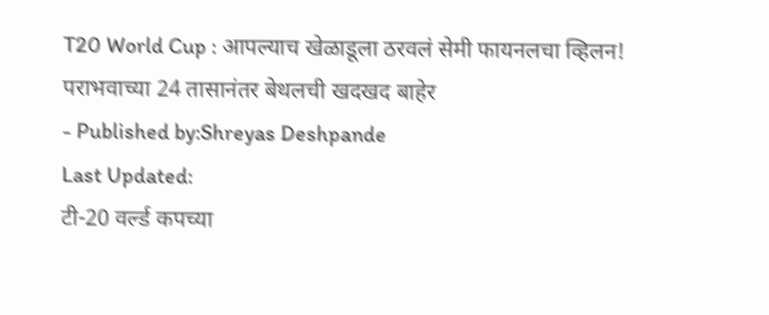T20 World Cup : आपल्याच खेळाडूला ठरवलं सेमी फायनलचा व्हिलन! पराभवाच्या 24 तासानंतर बेथलची खदखद बाहेर
- Published by:Shreyas Deshpande
Last Updated:
टी-20 वर्ल्ड कपच्या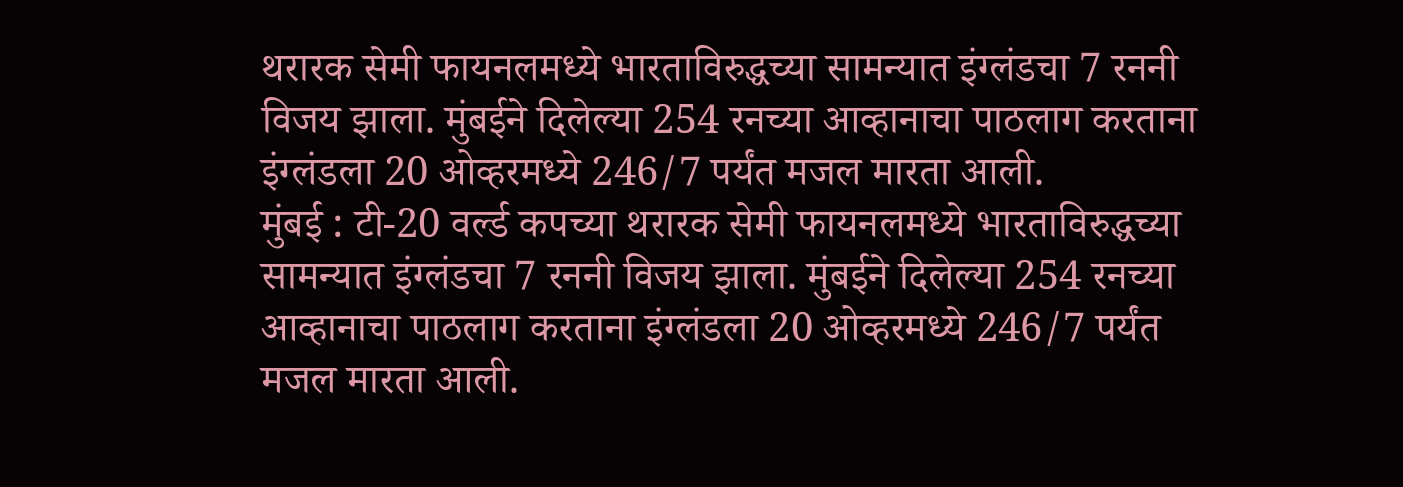थरारक सेमी फायनलमध्ये भारताविरुद्धच्या सामन्यात इंग्लंडचा 7 रननी विजय झाला. मुंबईने दिलेल्या 254 रनच्या आव्हानाचा पाठलाग करताना इंग्लंडला 20 ओव्हरमध्ये 246/7 पर्यंत मजल मारता आली.
मुंबई : टी-20 वर्ल्ड कपच्या थरारक सेमी फायनलमध्ये भारताविरुद्धच्या सामन्यात इंग्लंडचा 7 रननी विजय झाला. मुंबईने दिलेल्या 254 रनच्या आव्हानाचा पाठलाग करताना इंग्लंडला 20 ओव्हरमध्ये 246/7 पर्यंत मजल मारता आली.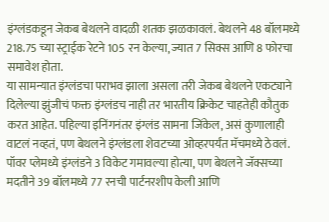इंग्लंडकडून जेकब बेथलने वादळी शतक झळकावलं. बेथलने 48 बॉलमध्ये 218.75 च्या स्ट्राईक रेटने 105 रन केल्या, ज्यात 7 सिक्स आणि 8 फोरचा समावेश होता.
या सामन्यात इंग्लंडचा पराभव झाला असला तरी जेकब बेथलने एकट्याने दिलेल्या झुंजीचं फक्त इंग्लंडच नाही तर भारतीय क्रिकेट चाहतेही कौतुक करत आहेत. पहिल्या इनिंगनंतर इंग्लंड सामना जिंकेल, असं कुणालाही वाटलं नव्हतं, पण बेथलने इंग्लंडला शेवटच्या ओव्हरपर्यंत मॅचमध्ये ठेवलं. पॉवर प्लेमध्ये इंग्लंडने 3 विकेट गमावल्या होत्या, पण बेथलने जॅक्सच्या मदतीने 39 बॉलमध्ये 77 रनची पार्टनरशीप केली आणि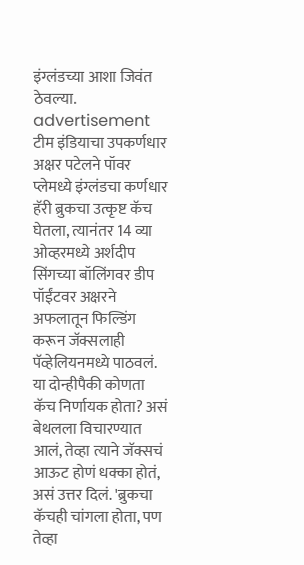इंग्लंडच्या आशा जिवंत ठेवल्या.
advertisement
टीम इंडियाचा उपकर्णधार अक्षर पटेलने पॉवर प्लेमध्ये इंग्लंडचा कर्णधार हॅरी ब्रुकचा उत्कृष्ट कॅच घेतला, त्यानंतर 14 व्या ओव्हरमध्ये अर्शदीप सिंगच्या बॉलिंगवर डीप पॉईंटवर अक्षरने अफलातून फिल्डिंग करून जॅक्सलाही पॅव्हेलियनमध्ये पाठवलं. या दोन्हीपैकी कोणता कॅच निर्णायक होता? असं बेथलला विचारण्यात आलं, तेव्हा त्याने जॅक्सचं आऊट होणं धक्का होतं, असं उत्तर दिलं. 'ब्रुकचा कॅचही चांगला होता, पण तेव्हा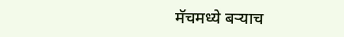मॅचमध्ये बऱ्याच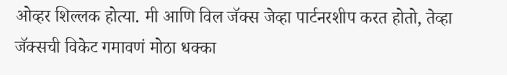ओव्हर शिल्लक होत्या. मी आणि विल जॅक्स जेव्हा पार्टनरशीप करत होतो, तेव्हा जॅक्सची विकेट गमावणं मोठा धक्का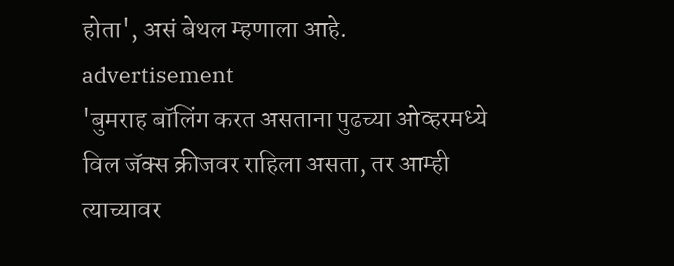होता', असं बेथल म्हणाला आहे.
advertisement
'बुमराह बॉलिंग करत असताना पुढच्या ओव्हरमध्ये विल जॅक्स क्रीजवर राहिला असता, तर आम्ही त्याच्यावर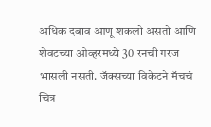अधिक दबाव आणू शकलो असतो आणि शेवटच्या ओव्हरमध्ये 30 रनची गरज भासली नसती. जॅक्सच्या विकेटने मॅचचं चित्र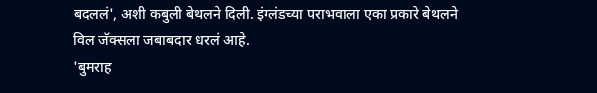बदललं', अशी कबुली बेथलने दिली. इंग्लंडच्या पराभवाला एका प्रकारे बेथलने विल जॅक्सला जबाबदार धरलं आहे.
'बुमराह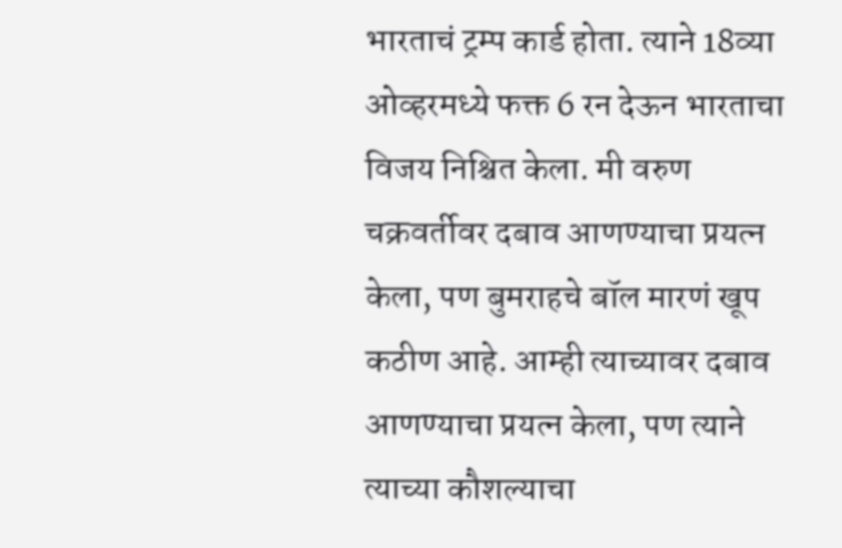भारताचं ट्रम्प कार्ड होता. त्याने 18व्या ओव्हरमध्ये फक्त 6 रन देऊन भारताचा विजय निश्चित केला. मी वरुण चक्रवर्तीवर दबाव आणण्याचा प्रयत्न केला, पण बुमराहचे बॉल मारणं खूप कठीण आहे. आम्ही त्याच्यावर दबाव आणण्याचा प्रयत्न केला, पण त्याने त्याच्या कौशल्याचा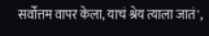सर्वोत्तम वापर केला, याचं श्रेय त्याला जातं',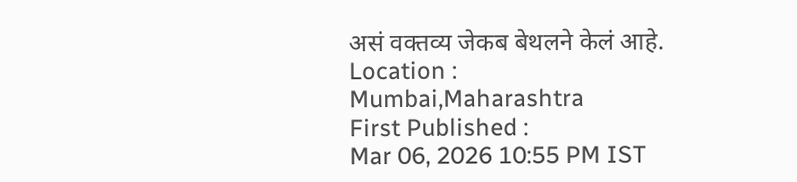असं वक्तव्य जेकब बेथलने केलं आहे.
Location :
Mumbai,Maharashtra
First Published :
Mar 06, 2026 10:55 PM IST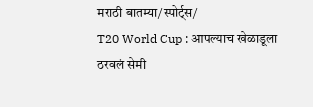मराठी बातम्या/स्पोर्ट्स/
T20 World Cup : आपल्याच खेळाडूला ठरवलं सेमी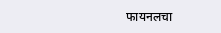फायनलचा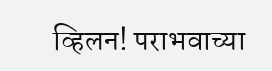व्हिलन! पराभवाच्या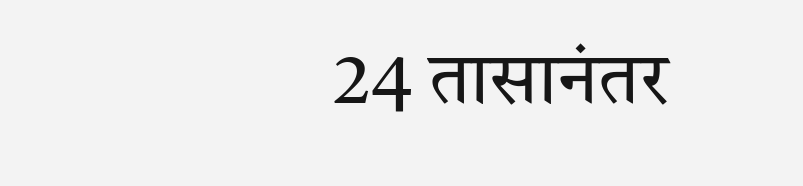24 तासानंतर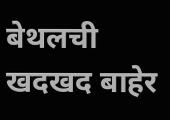बेथलची खदखद बाहेर